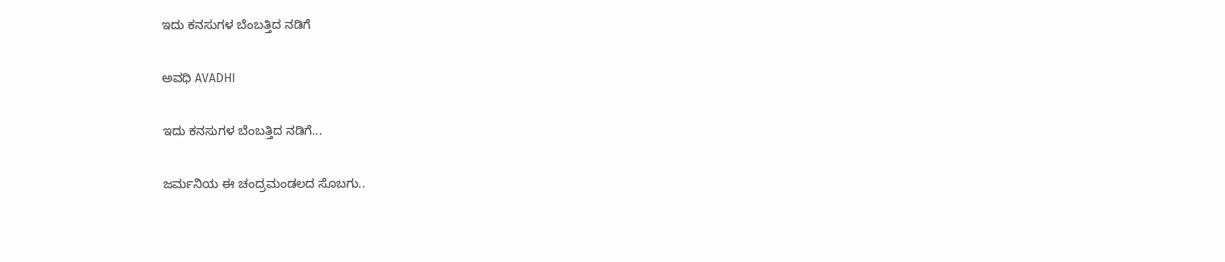ಇದು ಕನಸುಗಳ ಬೆಂಬತ್ತಿದ ನಡಿಗೆ‍

ಅವಧಿ AVADHI

ಇದು ಕನಸುಗಳ ಬೆಂಬತ್ತಿದ ನಡಿಗೆ...

ಜರ್ಮನಿಯ ಈ ಚಂದ್ರಮಂಡಲದ ಸೊಬಗು..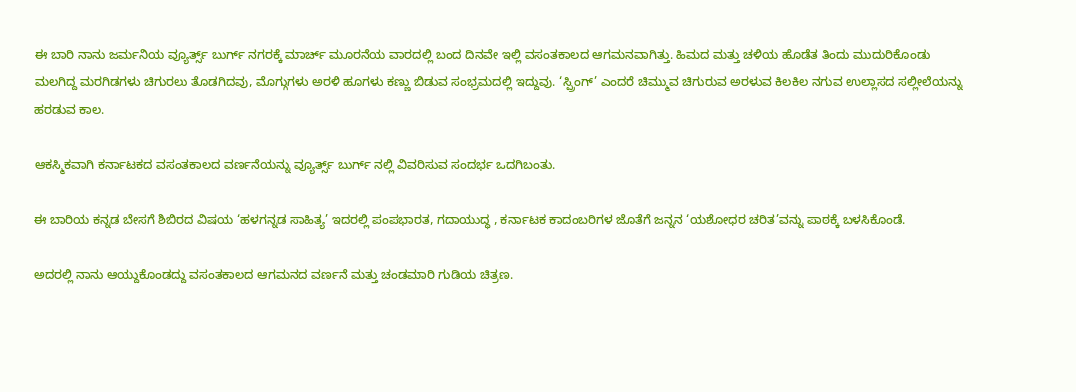ಈ ಬಾರಿ ನಾನು ಜರ್ಮನಿಯ ವ್ಯೂರ್ತ್ಸ್ ಬುರ್ಗ್ ನಗರಕ್ಕೆ ಮಾರ್ಚ್ ಮೂರನೆಯ ವಾರದಲ್ಲಿ ಬಂದ ದಿನವೇ ಇಲ್ಲಿ ವಸಂತಕಾಲದ ಆಗಮನವಾಗಿತ್ತು. ಹಿಮದ ಮತ್ತು ಚಳಿಯ ಹೊಡೆತ ತಿಂದು ಮುದುರಿಕೊಂಡು ಮಲಗಿದ್ದ ಮರಗಿಡಗಳು ಚಿಗುರಲು ತೊಡಗಿದವು, ಮೊಗ್ಗುಗಳು ಅರಳಿ ಹೂಗಳು ಕಣ್ಣು ಬಿಡುವ ಸಂಭ್ರಮದಲ್ಲಿ ಇದ್ದುವು. ‘ಸ್ಪ್ರಿಂಗ್’ ಎಂದರೆ ಚಿಮ್ಮುವ ಚಿಗುರುವ ಅರಳುವ ಕಿಲಕಿಲ ನಗುವ ಉಲ್ಲಾಸದ ಸಲ್ಲೀಲೆಯನ್ನು ಹರಡುವ ಕಾಲ.

ಆಕಸ್ಮಿಕವಾಗಿ ಕರ್ನಾಟಕದ ವಸಂತಕಾಲದ ವರ್ಣನೆಯನ್ನು ವ್ಯೂರ್ತ್ಸ್ ಬುರ್ಗ್ ನಲ್ಲಿ ವಿವರಿಸುವ ಸಂದರ್ಭ ಒದಗಿಬಂತು.

ಈ ಬಾರಿಯ ಕನ್ನಡ ಬೇಸಗೆ ಶಿಬಿರದ ವಿಷಯ ‘ಹಳಗನ್ನಡ ಸಾಹಿತ್ಯ’ ಇದರಲ್ಲಿ ಪಂಪಭಾರತ, ಗದಾಯುದ್ಧ , ಕರ್ನಾಟಕ ಕಾದಂಬರಿಗಳ ಜೊತೆಗೆ ಜನ್ನನ ‘ಯಶೋಧರ ಚರಿತ’ವನ್ನು ಪಾಠಕ್ಕೆ ಬಳಸಿಕೊಂಡೆ.

ಅದರಲ್ಲಿ ನಾನು ಆಯ್ದುಕೊಂಡದ್ದು ವಸಂತಕಾಲದ ಆಗಮನದ ವರ್ಣನೆ ಮತ್ತು ಚಂಡಮಾರಿ ಗುಡಿಯ ಚಿತ್ರಣ.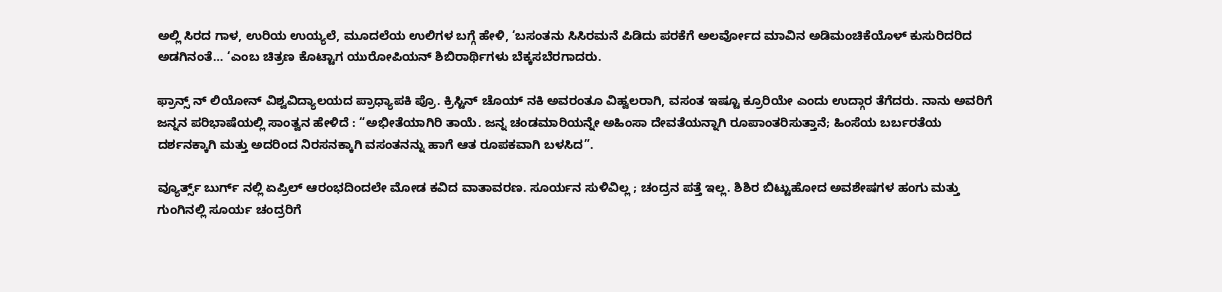ಅಲ್ಲಿ ಸಿರದ ಗಾಳ, ಉರಿಯ ಉಯ್ಯಲೆ, ಮೂದಲೆಯ ಉಲಿಗಳ ಬಗ್ಗೆ ಹೇಳಿ, ‘ಬಸಂತನು ಸಿಸಿರಮನೆ ಪಿಡಿದು ಪರಕೆಗೆ ಅಲರ್ವೋದ ಮಾವಿನ ಅಡಿಮಂಚಿಕೆಯೊಳ್ ಕುಸುರಿದರಿದ ಅಡಗಿನಂತೆ… ‘ಎಂಬ ಚಿತ್ರಣ ಕೊಟ್ಟಾಗ ಯುರೋಪಿಯನ್ ಶಿಬಿರಾರ್ಥಿಗಳು ಬೆಕ್ಕಸಬೆರಗಾದರು.

ಫ್ರಾನ್ಸ್ ನ್ ಲಿಯೋನ್ ವಿಶ್ವವಿದ್ಯಾಲಯದ ಪ್ರಾಧ್ಯಾಪಕಿ ಪ್ರೊ. ಕ್ರಿಸ್ಟಿನ್ ಚೊಯ್ ನಕಿ ಅವರಂತೂ ವಿಹ್ವಲರಾಗಿ, ವಸಂತ ಇಷ್ಟೂ ಕ್ರೂರಿಯೇ ಎಂದು ಉದ್ಗಾರ ತೆಗೆದರು. ನಾನು ಅವರಿಗೆ ಜನ್ನನ ಪರಿಭಾಷೆಯಲ್ಲಿ ಸಾಂತ್ವನ ಹೇಳಿದೆ : “ಅಭೀತೆಯಾಗಿರಿ ತಾಯೆ. ಜನ್ನ ಚಂಡಮಾರಿಯನ್ನೇ ಅಹಿಂಸಾ ದೇವತೆಯನ್ನಾಗಿ ರೂಪಾಂತರಿಸುತ್ತಾನೆ; ಹಿಂಸೆಯ ಬರ್ಬರತೆಯ ದರ್ಶನಕ್ಕಾಗಿ ಮತ್ತು ಅದರಿಂದ ನಿರಸನಕ್ಕಾಗಿ ವಸಂತನನ್ನು ಹಾಗೆ ಆತ ರೂಪಕವಾಗಿ ಬಳಸಿದ”.

ವ್ಯೂರ್ತ್ಸ್ ಬುರ್ಗ್ ನಲ್ಲಿ ಏಪ್ರಿಲ್ ಆರಂಭದಿಂದಲೇ ಮೋಡ ಕವಿದ ವಾತಾವರಣ. ಸೂರ್ಯನ ಸುಳಿವಿಲ್ಲ ; ಚಂದ್ರನ ಪತ್ತೆ ಇಲ್ಲ. ಶಿಶಿರ ಬಿಟ್ಟುಹೋದ ಅವಶೇಷಗಳ ಹಂಗು ಮತ್ತು ಗುಂಗಿನಲ್ಲಿ ಸೂರ್ಯ ಚಂದ್ರರಿಗೆ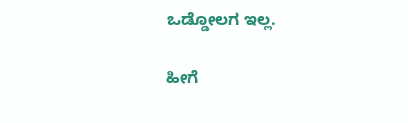ಒಡ್ಡೋಲಗ ಇಲ್ಲ.

ಹೀಗೆ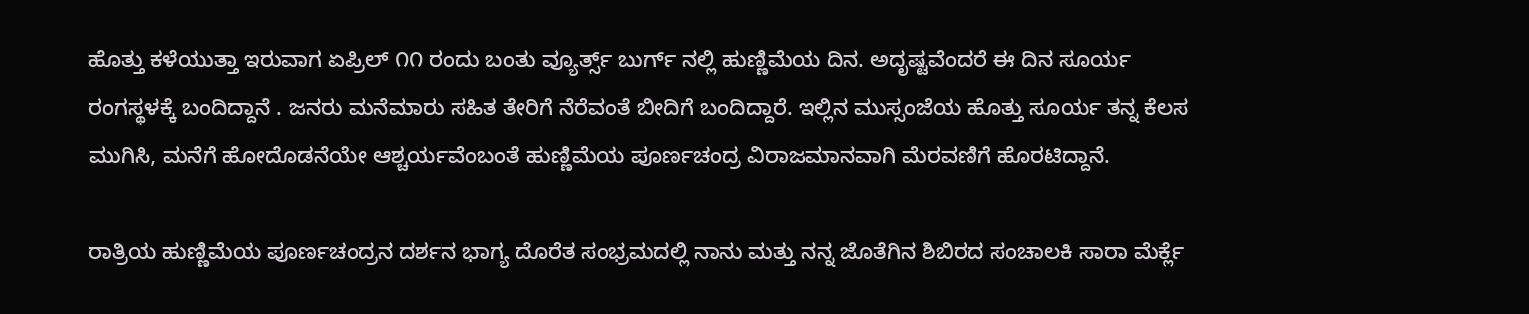ಹೊತ್ತು ಕಳೆಯುತ್ತಾ ಇರುವಾಗ ಏಪ್ರಿಲ್ ೧೧ ರಂದು ಬಂತು ವ್ಯೂರ್ತ್ಸ್ ಬುರ್ಗ್ ನಲ್ಲಿ ಹುಣ್ಣಿಮೆಯ ದಿನ. ಅದೃಷ್ಟವೆಂದರೆ ಈ ದಿನ ಸೂರ್ಯ ರಂಗಸ್ಥಳಕ್ಕೆ ಬಂದಿದ್ದಾನೆ . ಜನರು ಮನೆಮಾರು ಸಹಿತ ತೇರಿಗೆ ನೆರೆವಂತೆ ಬೀದಿಗೆ ಬಂದಿದ್ದಾರೆ. ಇಲ್ಲಿನ ಮುಸ್ಸಂಜೆಯ ಹೊತ್ತು ಸೂರ್ಯ ತನ್ನ ಕೆಲಸ ಮುಗಿಸಿ, ಮನೆಗೆ ಹೋದೊಡನೆಯೇ ಆಶ್ಚರ್ಯವೆಂಬಂತೆ ಹುಣ್ಣಿಮೆಯ ಪೂರ್ಣಚಂದ್ರ ವಿರಾಜಮಾನವಾಗಿ ಮೆರವಣಿಗೆ ಹೊರಟಿದ್ದಾನೆ.

ರಾತ್ರಿಯ ಹುಣ್ಣಿಮೆಯ ಪೂರ್ಣಚಂದ್ರನ ದರ್ಶನ ಭಾಗ್ಯ ದೊರೆತ ಸಂಭ್ರಮದಲ್ಲಿ ನಾನು ಮತ್ತು ನನ್ನ ಜೊತೆಗಿನ ಶಿಬಿರದ ಸಂಚಾಲಕಿ ಸಾರಾ ಮೆರ್ಕ್ಲೆ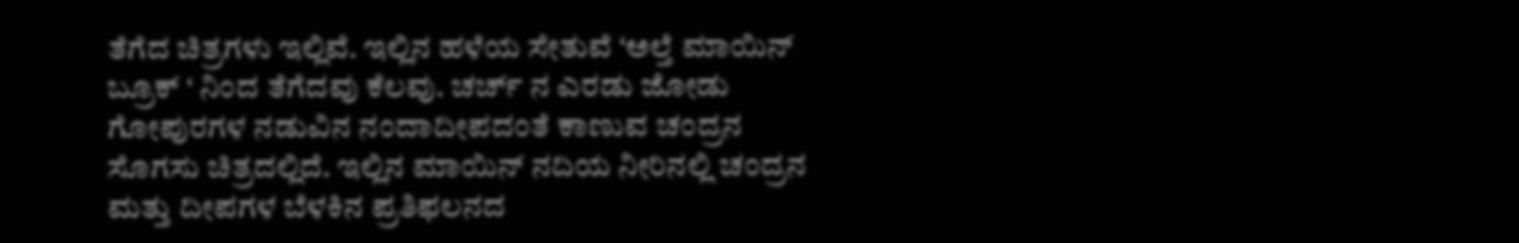ತೆಗೆದ ಚಿತ್ರಗಳು ಇಲ್ಲಿವೆ. ಇಲ್ಲಿನ ಹಳೆಯ ಸೇತುವೆ ‘ಅಲ್ತೆ ಮಾಯಿನ್ ಬ್ರೂಕ್ ‘ ನಿಂದ ತೆಗೆದವು ಕೆಲವು. ಚರ್ಚ್ ನ ಎರಡು ಜೋಡು ಗೋಪುರಗಳ ನಡುವಿನ ನಂದಾದೀಪದಂತೆ ಕಾಣುವ ಚಂದ್ರನ ಸೊಗಸು ಚಿತ್ರದಲ್ಲಿದೆ. ಇಲ್ಲಿನ ಮಾಯಿನ್ ನದಿಯ ನೀರಿನಲ್ಲಿ ಚಂದ್ರನ ಮತ್ತು ದೀಪಗಳ ಬೆಳಕಿನ ಪ್ರತಿಫಲನದ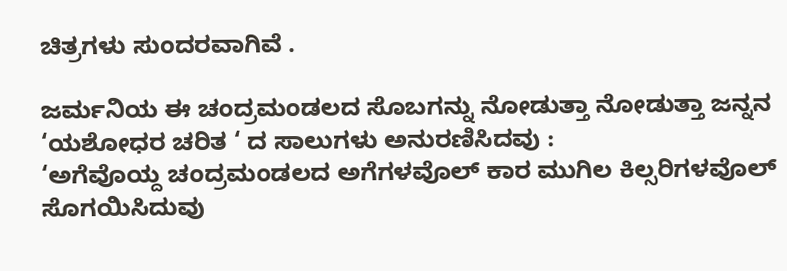ಚಿತ್ರಗಳು ಸುಂದರವಾಗಿವೆ .

ಜರ್ಮನಿಯ ಈ ಚಂದ್ರಮಂಡಲದ ಸೊಬಗನ್ನು ನೋಡುತ್ತಾ ನೋಡುತ್ತಾ ಜನ್ನನ ‘ಯಶೋಧರ ಚರಿತ ‘ ದ ಸಾಲುಗಳು ಅನುರಣಿಸಿದವು :
‘ಅಗೆವೊಯ್ದ ಚಂದ್ರಮಂಡಲದ ಅಗೆಗಳವೊಲ್ ಕಾರ ಮುಗಿಲ ಕಿಲ್ಸರಿಗಳವೊಲ್ ಸೊಗಯಿಸಿದುವು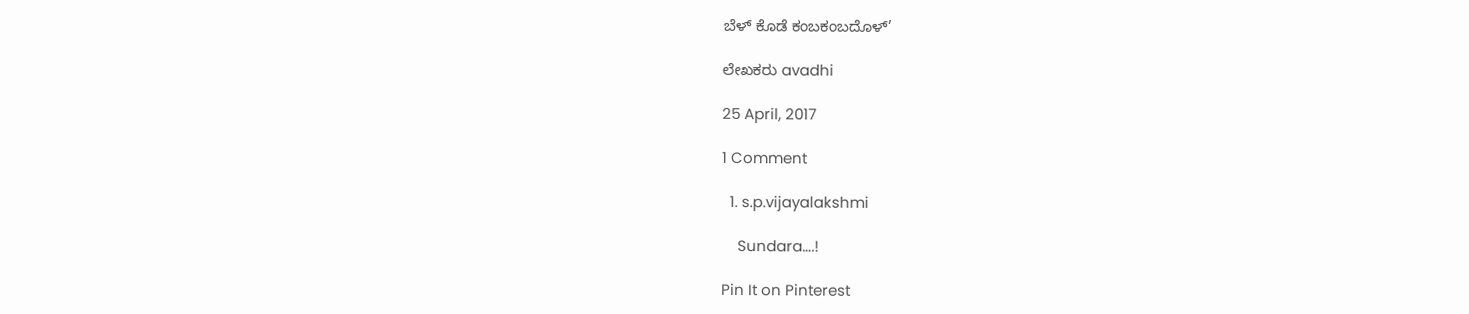ಬೆಳ್ ಕೊಡೆ ಕಂಬಕಂಬದೊಳ್’

ಲೇಖಕರು avadhi

25 April, 2017

1 Comment

  1. s.p.vijayalakshmi

    Sundara….!

Pin It on Pinterest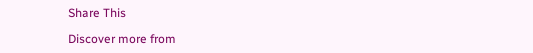Share This

Discover more from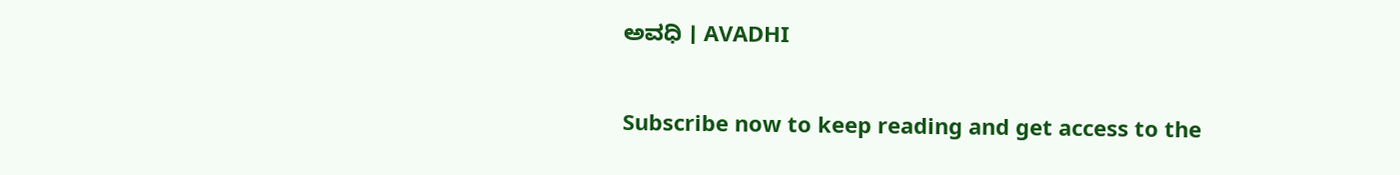ಅವಧಿ । AVADHI

Subscribe now to keep reading and get access to the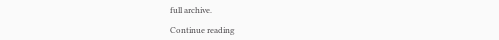full archive.

Continue reading